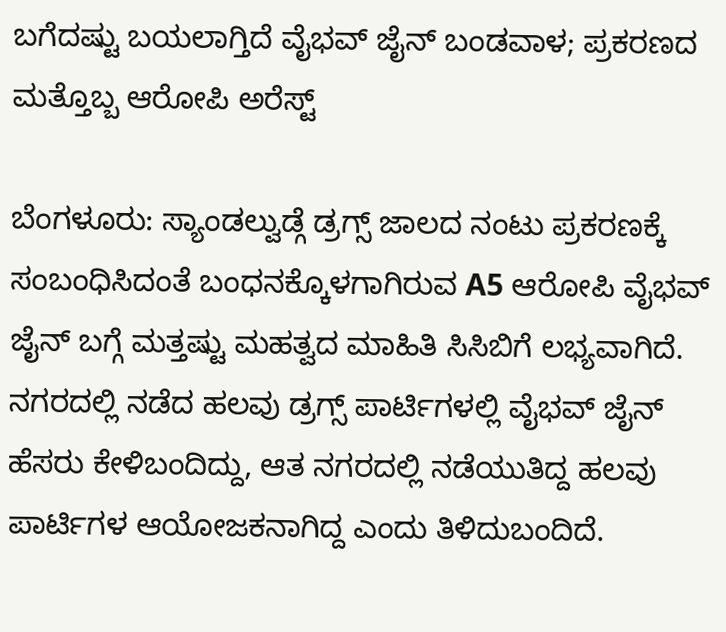ಬಗೆದಷ್ಟು ಬಯಲಾಗ್ತಿದೆ ವೈಭವ್ ಜೈನ್ ಬಂಡವಾಳ; ಪ್ರಕರಣದ ಮತ್ತೊಬ್ಬ ಆರೋಪಿ ಅರೆಸ್ಟ್

ಬೆಂಗಳೂರು: ಸ್ಯಾಂಡಲ್ವುಡ್ಗೆ ಡ್ರಗ್ಸ್ ಜಾಲದ ನಂಟು ಪ್ರಕರಣಕ್ಕೆ ಸಂಬಂಧಿಸಿದಂತೆ ಬಂಧನಕ್ಕೊಳಗಾಗಿರುವ A5 ಆರೋಪಿ ವೈಭವ್ ಜೈನ್ ಬಗ್ಗೆ ಮತ್ತಷ್ಟು ಮಹತ್ವದ ಮಾಹಿತಿ ಸಿಸಿಬಿಗೆ ಲಭ್ಯವಾಗಿದೆ. ನಗರದಲ್ಲಿ ನಡೆದ ಹಲವು ಡ್ರಗ್ಸ್ ಪಾರ್ಟಿಗಳಲ್ಲಿ ವೈಭವ್ ಜೈನ್ ಹೆಸರು ಕೇಳಿಬಂದಿದ್ದು, ಆತ ನಗರದಲ್ಲಿ ನಡೆಯುತಿದ್ದ ಹಲವು ಪಾರ್ಟಿಗಳ ಆಯೋಜಕನಾಗಿದ್ದ ಎಂದು ತಿಳಿದುಬಂದಿದೆ.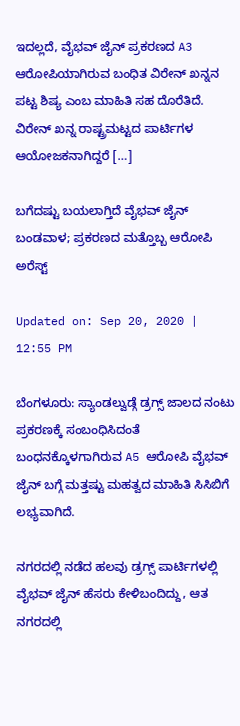ಇದಲ್ಲದೆ, ವೈಭವ್ ಜೈನ್ ಪ್ರಕರಣದ A3 ಆರೋಪಿಯಾಗಿರುವ ಬಂಧಿತ ವಿರೇನ್ ಖನ್ನನ ಪಟ್ಟ ಶಿಷ್ಯ ಎಂಬ ಮಾಹಿತಿ ಸಹ ದೊರೆತಿದೆ. ವಿರೇನ್ ಖನ್ನ ರಾಷ್ಟ್ರಮಟ್ಟದ ಪಾರ್ಟಿಗಳ ಆಯೋಜಕನಾಗಿದ್ದರೆ […]

ಬಗೆದಷ್ಟು ಬಯಲಾಗ್ತಿದೆ ವೈಭವ್ ಜೈನ್ ಬಂಡವಾಳ; ಪ್ರಕರಣದ ಮತ್ತೊಬ್ಬ ಆರೋಪಿ ಅರೆಸ್ಟ್

Updated on: Sep 20, 2020 | 12:55 PM

ಬೆಂಗಳೂರು: ಸ್ಯಾಂಡಲ್ವುಡ್ಗೆ ಡ್ರಗ್ಸ್ ಜಾಲದ ನಂಟು ಪ್ರಕರಣಕ್ಕೆ ಸಂಬಂಧಿಸಿದಂತೆ ಬಂಧನಕ್ಕೊಳಗಾಗಿರುವ A5 ಆರೋಪಿ ವೈಭವ್ ಜೈನ್ ಬಗ್ಗೆ ಮತ್ತಷ್ಟು ಮಹತ್ವದ ಮಾಹಿತಿ ಸಿಸಿಬಿಗೆ ಲಭ್ಯವಾಗಿದೆ.

ನಗರದಲ್ಲಿ ನಡೆದ ಹಲವು ಡ್ರಗ್ಸ್ ಪಾರ್ಟಿಗಳಲ್ಲಿ ವೈಭವ್ ಜೈನ್ ಹೆಸರು ಕೇಳಿಬಂದಿದ್ದು, ಆತ ನಗರದಲ್ಲಿ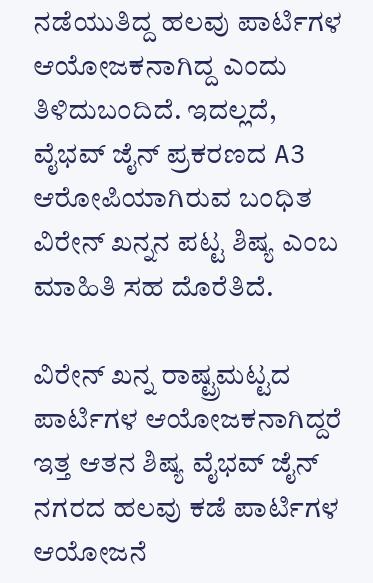ನಡೆಯುತಿದ್ದ ಹಲವು ಪಾರ್ಟಿಗಳ ಆಯೋಜಕನಾಗಿದ್ದ ಎಂದು ತಿಳಿದುಬಂದಿದೆ. ಇದಲ್ಲದೆ, ವೈಭವ್ ಜೈನ್ ಪ್ರಕರಣದ A3 ಆರೋಪಿಯಾಗಿರುವ ಬಂಧಿತ ವಿರೇನ್ ಖನ್ನನ ಪಟ್ಟ ಶಿಷ್ಯ ಎಂಬ ಮಾಹಿತಿ ಸಹ ದೊರೆತಿದೆ.

ವಿರೇನ್ ಖನ್ನ ರಾಷ್ಟ್ರಮಟ್ಟದ ಪಾರ್ಟಿಗಳ ಆಯೋಜಕನಾಗಿದ್ದರೆ ಇತ್ತ ಆತನ ಶಿಷ್ಯ ವೈಭವ್ ಜೈನ್ ನಗರದ ಹಲವು ಕಡೆ ಪಾರ್ಟಿಗಳ ಆಯೋಜನೆ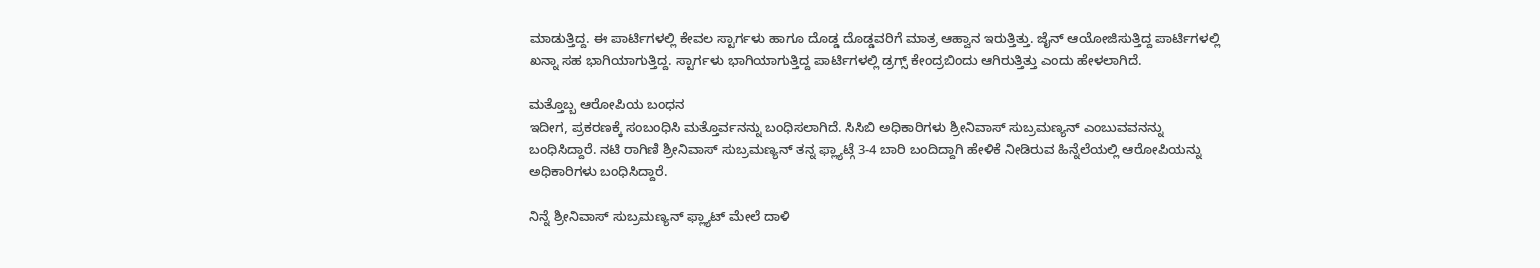ಮಾಡುತ್ತಿದ್ದ. ಈ ಪಾರ್ಟಿಗಳಲ್ಲಿ ಕೇವಲ ಸ್ಟಾರ್ಗಳು ಹಾಗೂ ದೊಡ್ಡ ದೊಡ್ಡವರಿಗೆ ಮಾತ್ರ ಆಹ್ವಾನ ಇರುತ್ತಿತ್ತು. ಜೈನ್ ಆಯೋಜಿಸುತ್ತಿದ್ದ ಪಾರ್ಟಿಗಳಲ್ಲಿ ಖನ್ನಾ ಸಹ ಭಾಗಿಯಾಗುತ್ತಿದ್ದ. ಸ್ಟಾರ್ಗಳು ಭಾಗಿಯಾಗುತ್ತಿದ್ದ ಪಾರ್ಟಿಗಳಲ್ಲಿ ಡ್ರಗ್ಸ್ ಕೇಂದ್ರಬಿಂದು ಆಗಿರುತ್ತಿತ್ತು ಎಂದು ಹೇಳಲಾಗಿದೆ.

ಮತ್ತೊಬ್ಬ ಆರೋಪಿಯ ಬಂಧನ
ಇದೀಗ, ಪ್ರಕರಣಕ್ಕೆ ಸಂಬಂಧಿಸಿ ಮತ್ತೊರ್ವನನ್ನು ಬಂಧಿಸಲಾಗಿದೆ. ಸಿಸಿಬಿ ಅಧಿಕಾರಿಗಳು ಶ್ರೀನಿವಾಸ್ ಸುಬ್ರಮಣ್ಯನ್ ಎಂಬುವವನನ್ನು ಬಂಧಿಸಿದ್ದಾರೆ. ನಟಿ ರಾಗಿಣಿ ಶ್ರೀನಿವಾಸ್ ಸುಬ್ರಮಣ್ಯನ್ ತನ್ನ ಫ್ಲ್ಯಾಟ್ಗೆ 3-4 ಬಾರಿ ಬಂದಿದ್ದಾಗಿ ಹೇಳಿಕೆ ನೀಡಿರುವ ಹಿನ್ನೆಲೆಯಲ್ಲಿ ಆರೋಪಿಯನ್ನು ಅಧಿಕಾರಿಗಳು ಬಂಧಿಸಿದ್ದಾರೆ.

ನಿನ್ನೆ ಶ್ರೀನಿವಾಸ್ ಸುಬ್ರಮಣ್ಯನ್ ಫ್ಲ್ಯಾಟ್ ಮೇಲೆ ದಾಳಿ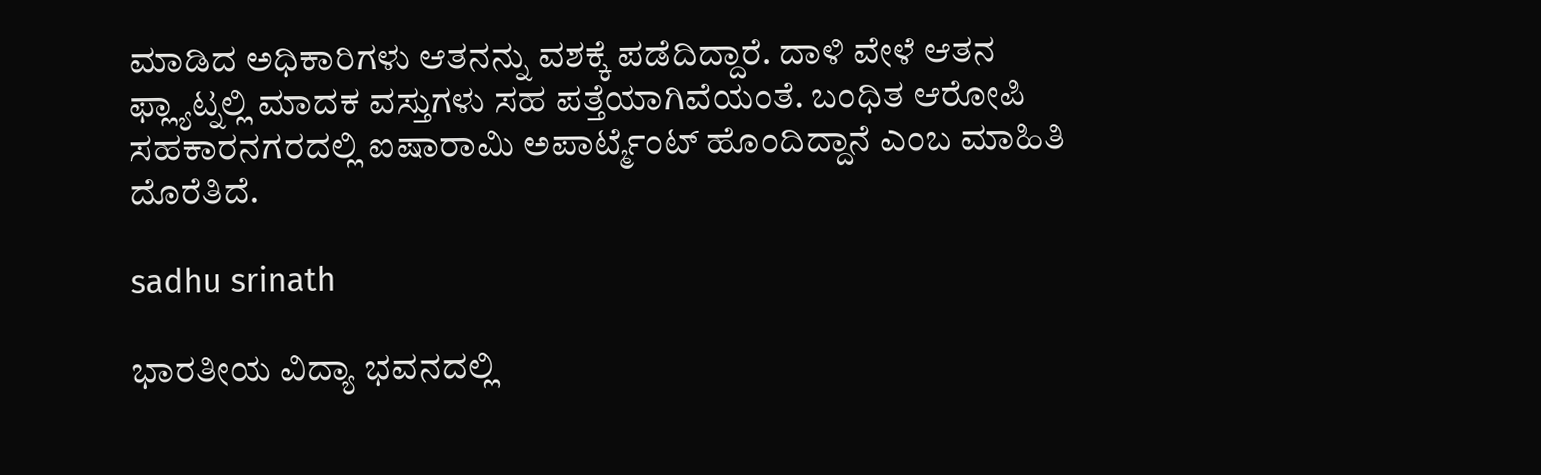ಮಾಡಿದ ಅಧಿಕಾರಿಗಳು ಆತನನ್ನು ವಶಕ್ಕೆ ಪಡೆದಿದ್ದಾರೆ. ದಾಳಿ ವೇಳೆ ಆತನ ಫ್ಲ್ಯಾಟ್ನಲ್ಲಿ ಮಾದಕ ವಸ್ತುಗಳು ಸಹ ಪತ್ತೆಯಾಗಿವೆಯಂತೆ. ಬಂಧಿತ ಆರೋಪಿ ಸಹಕಾರನಗರದಲ್ಲಿ ಐಷಾರಾಮಿ ಅಪಾರ್ಟ್ಮೆಂಟ್ ಹೊಂದಿದ್ದಾನೆ ಎಂಬ ಮಾಹಿತಿ ದೊರೆತಿದೆ.

sadhu srinath

ಭಾರತೀಯ ವಿದ್ಯಾ ಭವನದಲ್ಲಿ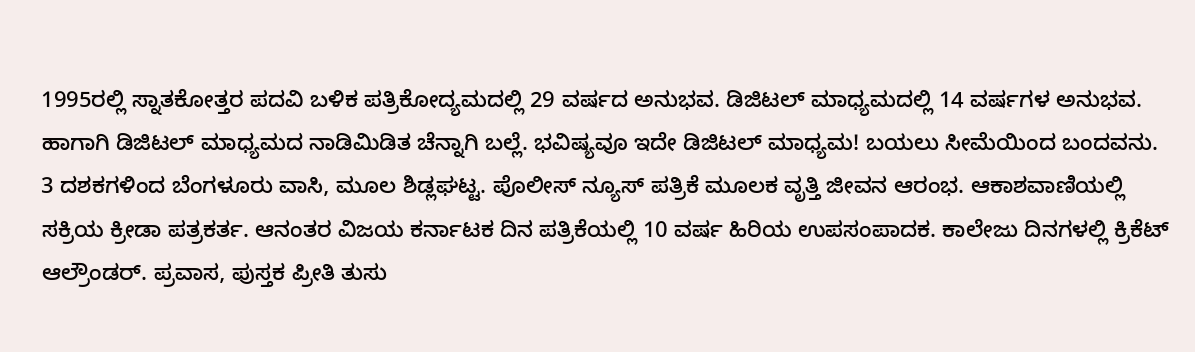1995ರಲ್ಲಿ ಸ್ನಾತಕೋತ್ತರ ಪದವಿ ಬಳಿಕ ಪತ್ರಿಕೋದ್ಯಮದಲ್ಲಿ 29 ವರ್ಷದ ಅನುಭವ. ಡಿಜಿಟಲ್ ಮಾಧ್ಯಮದಲ್ಲಿ 14 ವರ್ಷಗಳ ಅನುಭವ. ಹಾಗಾಗಿ ಡಿಜಿಟಲ್ ಮಾಧ್ಯಮದ ನಾಡಿಮಿಡಿತ ಚೆನ್ನಾಗಿ ಬಲ್ಲೆ. ಭವಿಷ್ಯವೂ ಇದೇ ಡಿಜಿಟಲ್ ಮಾಧ್ಯಮ! ಬಯಲು ಸೀಮೆಯಿಂದ ಬಂದವನು. 3 ದಶಕಗಳಿಂದ ಬೆಂಗಳೂರು ವಾಸಿ, ಮೂಲ ಶಿಡ್ಲಘಟ್ಟ. ಪೊಲೀಸ್ ನ್ಯೂಸ್ ಪತ್ರಿಕೆ ಮೂಲಕ ವೃತ್ತಿ ಜೀವನ ಆರಂಭ. ಆಕಾಶವಾಣಿಯಲ್ಲಿ ಸಕ್ರಿಯ ಕ್ರೀಡಾ ಪತ್ರಕರ್ತ. ಆನಂತರ ವಿಜಯ ಕರ್ನಾಟಕ ದಿನ ಪತ್ರಿಕೆಯಲ್ಲಿ 10 ವರ್ಷ ಹಿರಿಯ ಉಪಸಂಪಾದಕ. ಕಾಲೇಜು ದಿನಗಳಲ್ಲಿ ಕ್ರಿಕೆಟ್ ಆಲ್ರೌಂಡರ್. ಪ್ರವಾಸ, ಪುಸ್ತಕ ಪ್ರೀತಿ ತುಸು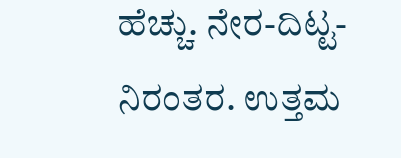ಹೆಚ್ಚು. ನೇರ-ದಿಟ್ಟ-ನಿರಂತರ. ಉತ್ತಮ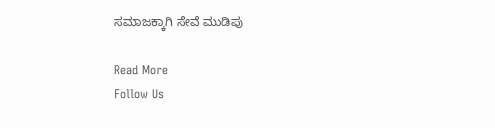ಸಮಾಜಕ್ಕಾಗಿ ಸೇವೆ ಮುಡಿಪು

Read More
Follow Us